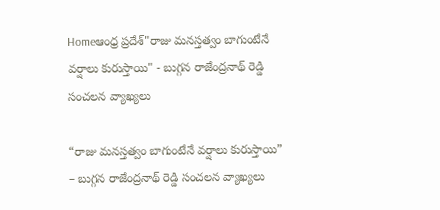Homeఆంధ్ర ప్రదేశ్"రాజు మనస్తత్వం బాగుంటేనే వర్షాలు కురుస్తాయి" - బుగ్గన రాజేంద్రనాథ్ రెడ్డి సంచలన వ్యాఖ్యలు

“రాజు మనస్తత్వం బాగుంటేనే వర్షాలు కురుస్తాయి” – బుగ్గన రాజేంద్రనాథ్ రెడ్డి సంచలన వ్యాఖ్యలు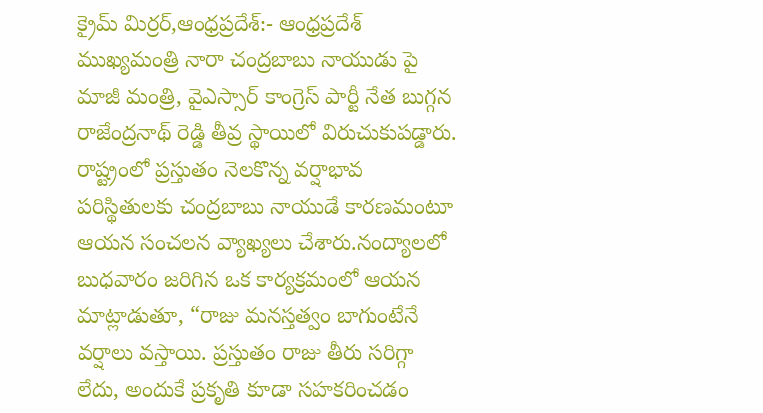క్రైమ్ మిర్రర్,ఆంధ్రప్రదేశ్:- ఆంధ్రప్రదేశ్ ముఖ్యమంత్రి నారా చంద్రబాబు నాయుడు పై మాజీ మంత్రి, వైఎస్సార్ కాంగ్రెస్ పార్టీ నేత బుగ్గన రాజేంద్రనాథ్ రెడ్డి తీవ్ర స్థాయిలో విరుచుకుపడ్డారు. రాష్ట్రంలో ప్రస్తుతం నెలకొన్న వర్షాభావ పరిస్థితులకు చంద్రబాబు నాయుడే కారణమంటూ ఆయన సంచలన వ్యాఖ్యలు చేశారు.నంద్యాలలో బుధవారం జరిగిన ఒక కార్యక్రమంలో ఆయన మాట్లాడుతూ, “రాజు మనస్తత్వం బాగుంటేనే వర్షాలు వస్తాయి. ప్రస్తుతం రాజు తీరు సరిగ్గా లేదు, అందుకే ప్రకృతి కూడా సహకరించడం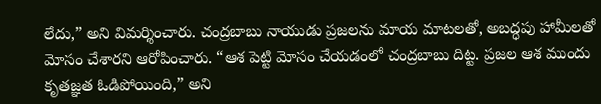లేదు,” అని విమర్శించారు. చంద్రబాబు నాయుడు ప్రజలను మాయ మాటలతో, అబద్ధపు హామీలతో మోసం చేశారని ఆరోపించారు. “ఆశ పెట్టి మోసం చేయడంలో చంద్రబాబు దిట్ట. ప్రజల ఆశ ముందు కృతజ్ఞత ఓడిపోయింది,” అని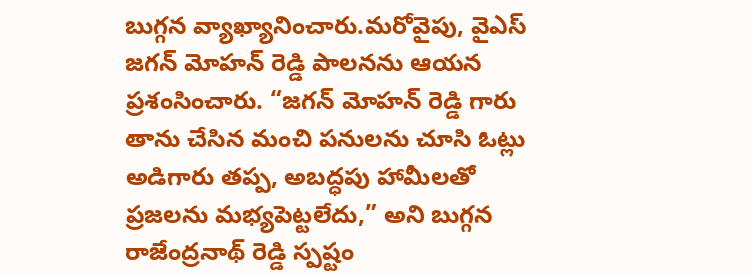బుగ్గన వ్యాఖ్యానించారు.మరోవైపు, వైఎస్ జగన్ మోహన్ రెడ్డి పాలనను ఆయన ప్రశంసించారు. “జగన్ మోహన్ రెడ్డి గారు తాను చేసిన మంచి పనులను చూసి ఓట్లు అడిగారు తప్ప, అబద్ధపు హామీలతో ప్రజలను మభ్యపెట్టలేదు,” అని బుగ్గన రాజేంద్రనాథ్ రెడ్డి స్పష్టం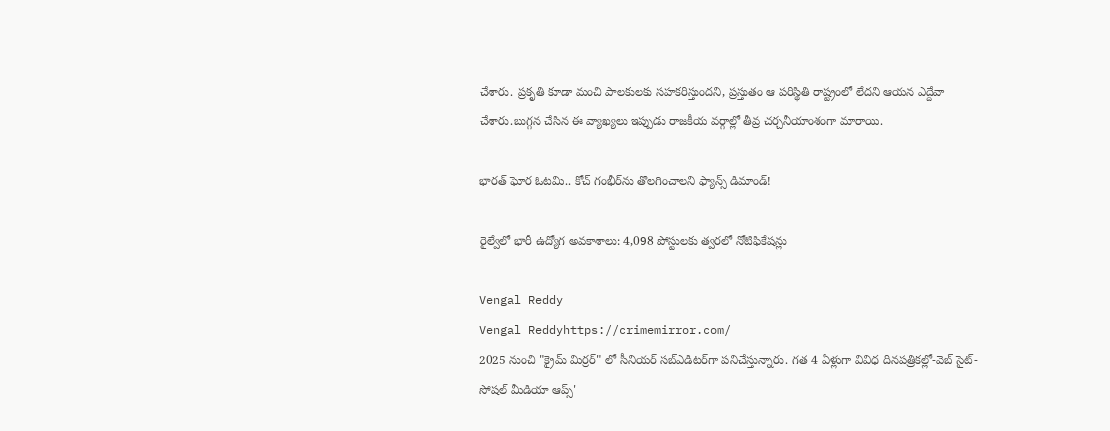చేశారు. ప్రకృతి కూడా మంచి పాలకులకు సహకరిస్తుందని, ప్రస్తుతం ఆ పరిస్థితి రాష్ట్రంలో లేదని ఆయన ఎద్దేవా చేశారు.బుగ్గన చేసిన ఈ వ్యాఖ్యలు ఇప్పుడు రాజకీయ వర్గాల్లో తీవ్ర చర్చనీయాంశంగా మారాయి.

భారత్ ఘోర ఓటమి.. కోచ్ గంభీర్‌ను తొలగించాలని ఫ్యాన్స్ డిమాండ్!

రైల్వేలో భారీ ఉద్యోగ అవకాశాలు: 4,098 పోస్టులకు త్వరలో నోటిఫికేషన్లు

Vengal Reddy
Vengal Reddyhttps://crimemirror.com/
2025 నుంచి "క్రైమ్ మిర్రర్" లో సీనియర్ సబ్‌ఎడిటర్‌గా పనిచేస్తున్నారు. గత 4 ఏళ్లుగా వివిధ దినపత్రికల్లో-వెబ్ సైట్-సోషల్ మీడియా ఆప్స్'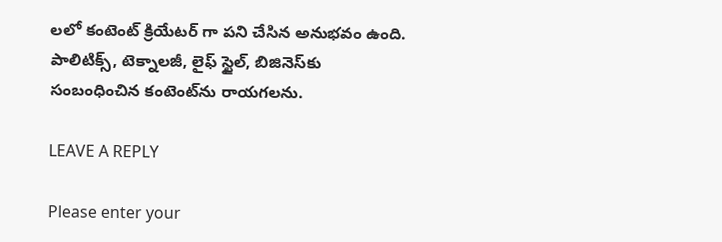లలో కంటెంట్ క్రియేటర్ గా పని చేసిన అనుభవం ఉంది. పాలిటిక్స్‌, టెక్నాలజీ, లైఫ్‌ స్టైల్‌, బిజినెస్‌కు సంబంధించిన కంటెంట్‌ను రాయగలను.

LEAVE A REPLY

Please enter your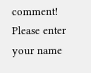comment!
Please enter your name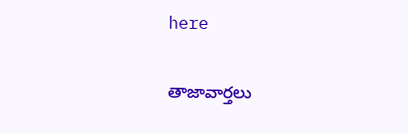here

తాజావార్తలు